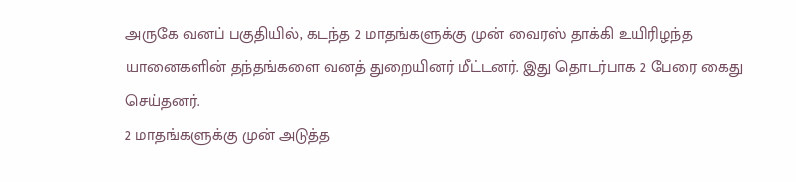அருகே வனப் பகுதியில், கடந்த 2 மாதங்களுக்கு முன் வைரஸ் தாக்கி உயிரிழந்த யானைகளின் தந்தங்களை வனத் துறையினர் மீட்டனர். இது தொடர்பாக 2 பேரை கைது செய்தனர்.
2 மாதங்களுக்கு முன் அடுத்த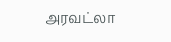அரவட்லா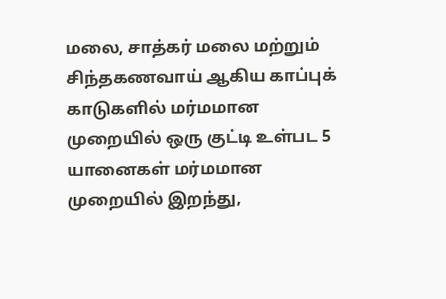மலை, சாத்கர் மலை மற்றும் சிந்தகணவாய் ஆகிய காப்புக் காடுகளில் மர்மமான முறையில் ஒரு குட்டி உள்பட 5 யானைகள் மர்மமான முறையில் இறந்து,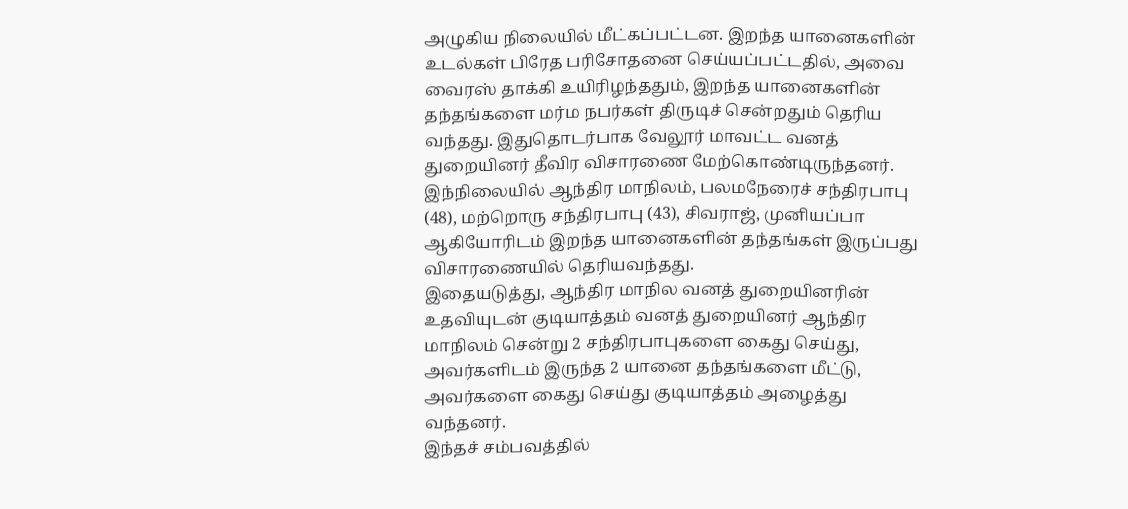அழுகிய நிலையில் மீட்கப்பட்டன. இறந்த யானைகளின் உடல்கள் பிரேத பரிசோதனை செய்யப்பட்டதில், அவை வைரஸ் தாக்கி உயிரிழந்ததும், இறந்த யானைகளின் தந்தங்களை மர்ம நபர்கள் திருடிச் சென்றதும் தெரிய வந்தது. இதுதொடர்பாக வேலூர் மாவட்ட வனத் துறையினர் தீவிர விசாரணை மேற்கொண்டிருந்தனர். இந்நிலையில் ஆந்திர மாநிலம், பலமநேரைச் சந்திரபாபு (48), மற்றொரு சந்திரபாபு (43), சிவராஜ், முனியப்பா ஆகியோரிடம் இறந்த யானைகளின் தந்தங்கள் இருப்பது விசாரணையில் தெரியவந்தது.
இதையடுத்து, ஆந்திர மாநில வனத் துறையினரின் உதவியுடன் குடியாத்தம் வனத் துறையினர் ஆந்திர மாநிலம் சென்று 2 சந்திரபாபுகளை கைது செய்து, அவர்களிடம் இருந்த 2 யானை தந்தங்களை மீட்டு, அவர்களை கைது செய்து குடியாத்தம் அழைத்து வந்தனர்.
இந்தச் சம்பவத்தில்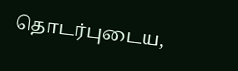தொடர்புடைய,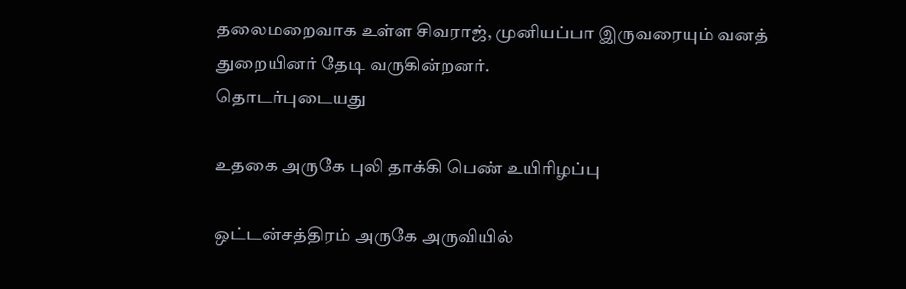தலைமறைவாக உள்ள சிவராஜ், முனியப்பா இருவரையும் வனத் துறையினர் தேடி வருகின்றனர்.
தொடர்புடையது

உதகை அருகே புலி தாக்கி பெண் உயிரிழப்பு

ஒட்டன்சத்திரம் அருகே அருவியில்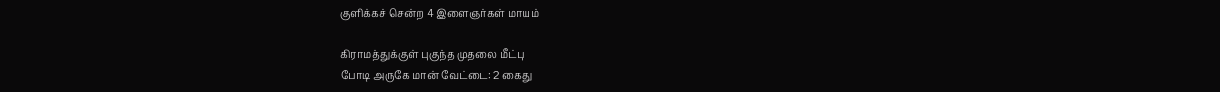குளிக்கச் சென்ற 4 இளைஞர்கள் மாயம்

கிராமத்துக்குள் புகுந்த முதலை மீட்பு
போடி அருகே மான் வேட்டை: 2 கைது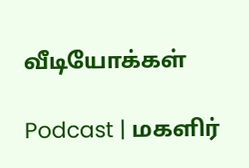வீடியோக்கள்

Podcast | மகளிர்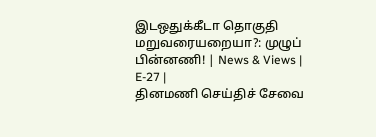இடஒதுக்கீடா தொகுதி மறுவரையறையா?: முழுப் பின்னணி! | News & Views | E-27 |
தினமணி செய்திச் சேவை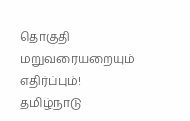தொகுதி மறுவரையறையும் எதிர்ப்பும்! தமிழ்நாடு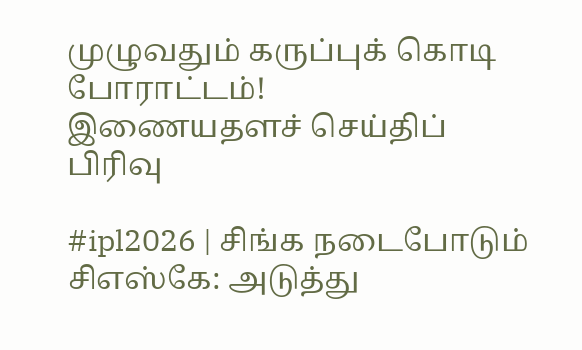முழுவதும் கருப்புக் கொடி போராட்டம்!
இணையதளச் செய்திப் பிரிவு

#ipl2026 | சிங்க நடைபோடும் சிஎஸ்கே: அடுத்து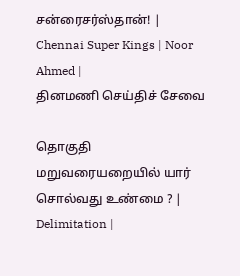சன்ரைசர்ஸ்தான்! | Chennai Super Kings | Noor Ahmed |
தினமணி செய்திச் சேவை

தொகுதி மறுவரையறையில் யார் சொல்வது உண்மை ? | Delimitation |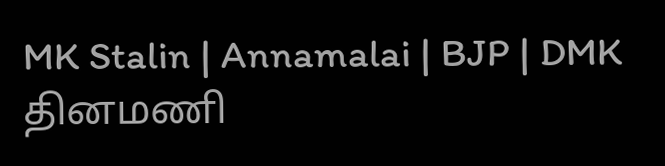MK Stalin | Annamalai | BJP | DMK
தினமணி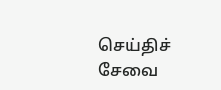செய்திச் சேவை